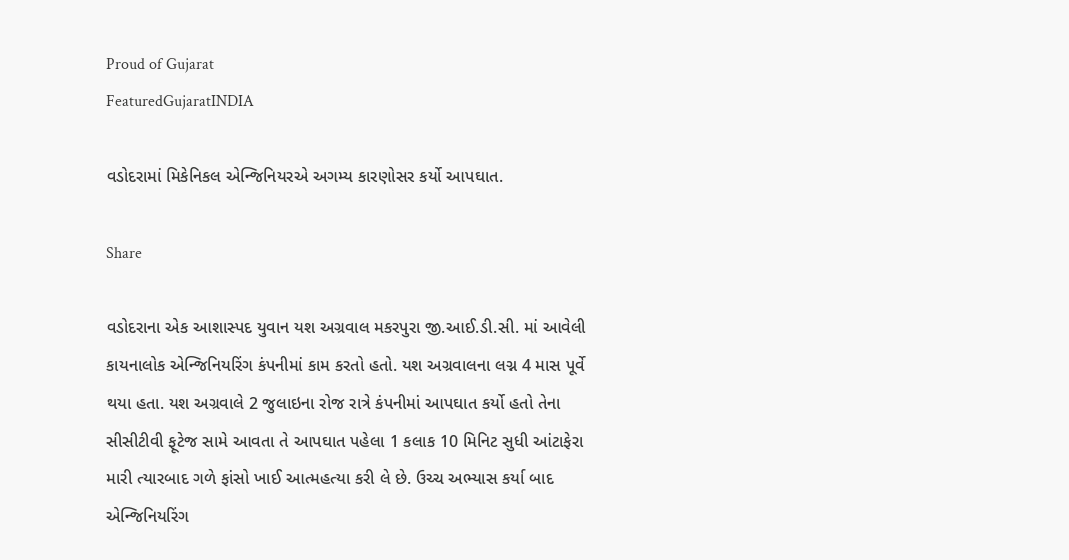Proud of Gujarat
FeaturedGujaratINDIA

વડોદરામાં મિકેનિકલ એન્જિનિયરએ અગમ્ય કારણોસર કર્યો આપઘાત.

Share

વડોદરાના એક આશાસ્પદ યુવાન યશ અગ્રવાલ મકરપુરા જી.આઈ.ડી.સી. માં આવેલી કાયનાલોક એન્જિનિયરિંગ કંપનીમાં કામ કરતો હતો. યશ અગ્રવાલના લગ્ન 4 માસ પૂર્વે થયા હતા. યશ અગ્રવાલે 2 જુલાઇના રોજ રાત્રે કંપનીમાં આપઘાત કર્યો હતો તેના સીસીટીવી ફૂટેજ સામે આવતા તે આપઘાત પહેલા 1 કલાક 10 મિનિટ સુધી આંટાફેરા મારી ત્યારબાદ ગળે ફાંસો ખાઈ આત્મહત્યા કરી લે છે. ઉચ્ચ અભ્યાસ કર્યા બાદ એન્જિનિયરિંગ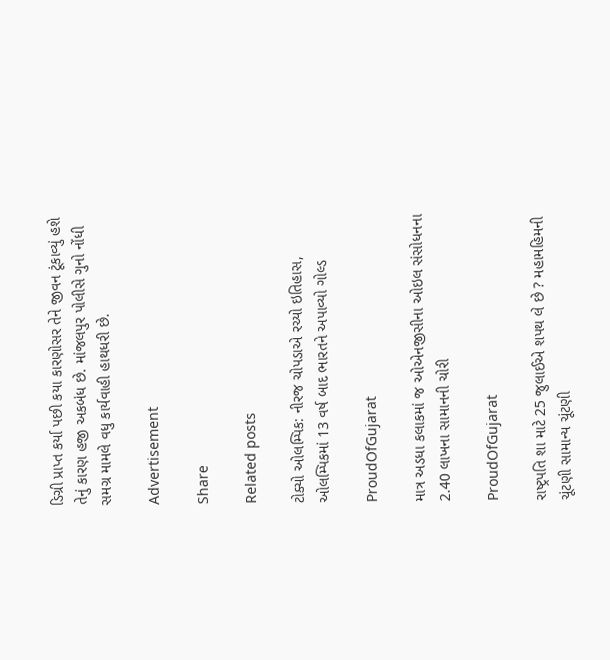ડિગ્રી પ્રાપ્ત કર્યા પછી કયા કારણોસર તેને જીવન ટૂંકાવ્યું હશે તેનું કારણ હજી અકબંધ છે. માંજલપુર પોલીસે ગુનો નોંધી સમગ્ર મામલે વધુ કાર્યવાહી હાથધરી છે.

Advertisement

Share

Related posts

ટોક્યો ઓલમ્પિક: નીરજ ચોપડાએ રચ્યો ઇતિહાસ, ઓલમ્પિકમાં 13 વર્ષ બાદ ભારતને અપાવ્યો ગોલ્ડ

ProudOfGujarat

માત્ર અડધા કલાકમાં જ ઓએનજીસીના ઓઇલ સંસોધનના 2.40 લાખના સામાનની ચોરી

ProudOfGujarat

રાષ્ટ્રપતિ શા માટે 25 જુલાઈએ શપથ લે છે ? મહામહિમની ચૂંટણી સામાન્ય ચૂંટણી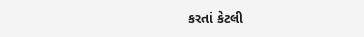કરતાં કેટલી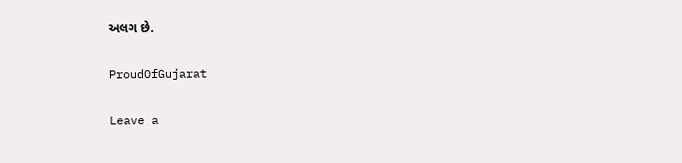અલગ છે.

ProudOfGujarat

Leave a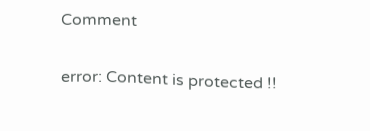Comment

error: Content is protected !!